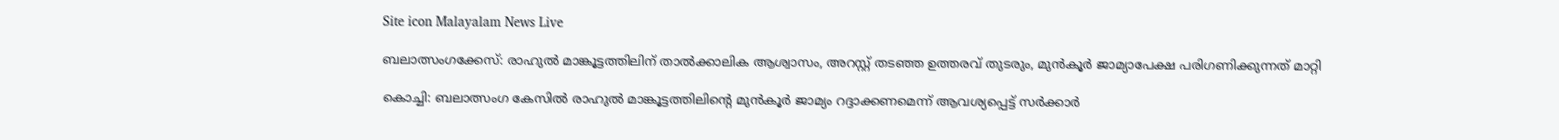Site icon Malayalam News Live

ബലാത്സംഗക്കേസ്: രാഹുല്‍ മാങ്കൂട്ടത്തിലിന് താല്‍ക്കാലിക ആശ്വാസം, അറസ്റ്റ് തടഞ്ഞ ഉത്തരവ് തുടരും, മുൻകൂര്‍ ജാമ്യാപേക്ഷ പരിഗണിക്കുന്നത് മാറ്റി

കൊച്ചി: ബലാത്സംഗ കേസിൽ രാഹുൽ മാങ്കൂട്ടത്തിലിന്റെ മുൻകൂർ ജാമ്യം റദ്ദാക്കണമെന്ന് ആവശ്യപ്പെട്ട് സർക്കാർ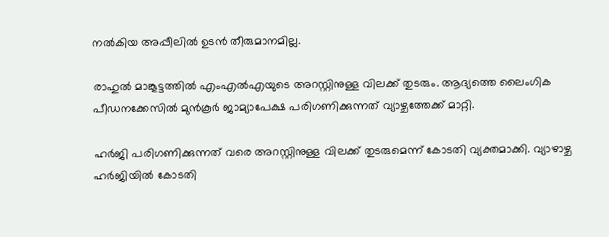നൽകിയ അപ്പീലിൽ ഉടൻ തീരുമാനമില്ല.

രാഹുല്‍ മാങ്കൂട്ടത്തില്‍ എംഎല്‍എയുടെ അറസ്റ്റിനുള്ള വിലക്ക് തുടരും. ആദ്യത്തെ ലൈംഗിക പീഡനക്കേസില്‍ മുൻ‌കൂർ ജാമ്യാപേക്ഷ പരിഗണിക്കുന്നത് വ്യാഴ്ചത്തേക്ക് മാറ്റി.

ഹർജി പരിഗണിക്കുന്നത് വരെ അറസ്റ്റിനുള്ള വിലക്ക് തുടരുമെന്ന് കോടതി വ്യക്തമാക്കി. വ്യാഴാഴ്ച ഹർജിയില്‍ കോടതി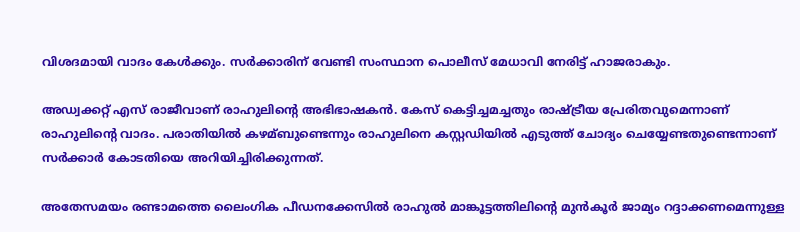വിശദമായി വാദം കേള്‍ക്കും. സർക്കാരിന് വേണ്ടി സംസ്ഥാന പൊലീസ് മേധാവി നേരിട്ട് ഹാജരാകും.

അഡ്വക്കറ്റ് എസ് രാജീവാണ് രാഹുലിന്റെ അഭിഭാഷകൻ. കേസ് കെട്ടിച്ചമച്ചതും രാഷ്ട്രീയ പ്രേരിതവുമെന്നാണ് രാഹുലിന്റെ വാദം. പരാതിയില്‍ കഴമ്ബുണ്ടെന്നും രാഹുലിനെ കസ്റ്റഡിയില്‍ എടുത്ത് ചോദ്യം ചെയ്യേണ്ടതുണ്ടെന്നാണ് സർക്കാർ കോടതിയെ അറിയിച്ചിരിക്കുന്നത്.

അതേസമയം രണ്ടാമത്തെ ലൈംഗിക പീഡനക്കേസില്‍ രാഹുല്‍ മാങ്കൂട്ടത്തിലിന്റെ മുൻകൂർ ജാമ്യം റദ്ദാക്കണമെന്നുള്ള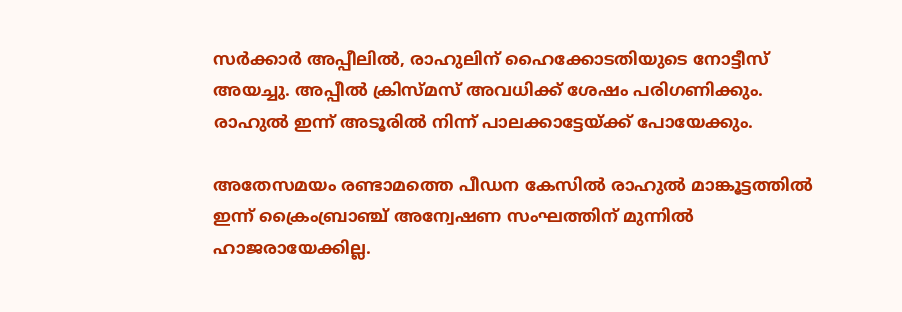സർക്കാർ അപ്പീലില്‍, രാഹുലിന് ഹൈക്കോടതിയുടെ നോട്ടീസ് അയച്ചു. അപ്പീല്‍ ക്രിസ്മസ് അവധിക്ക് ശേഷം പരിഗണിക്കും. രാഹുല്‍ ഇന്ന് അടൂരില്‍ നിന്ന് പാലക്കാട്ടേയ്ക്ക് പോയേക്കും.

അതേസമയം രണ്ടാമത്തെ പീഡന കേസില്‍ രാഹുല്‍ മാങ്കൂട്ടത്തില്‍ ഇന്ന് ക്രൈംബ്രാഞ്ച് അന്വേഷണ സംഘത്തിന് മുന്നില്‍ ഹാജരായേക്കില്ല.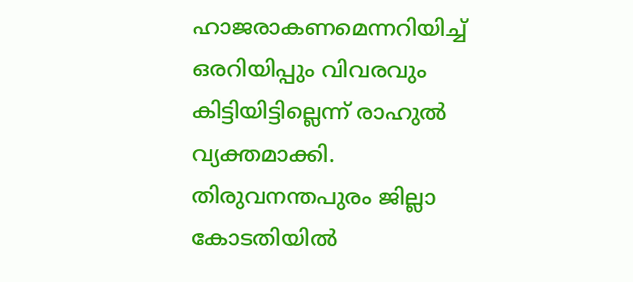ഹാജരാകണമെന്നറിയിച്ച്‌ ഒരറിയിപ്പും വിവരവും കിട്ടിയിട്ടില്ലെന്ന് രാഹുല്‍ വ്യക്തമാക്കി. തിരുവനന്തപുരം ജില്ലാ കോടതിയില്‍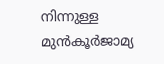നിന്നുള്ള മുൻകൂർജാമ്യ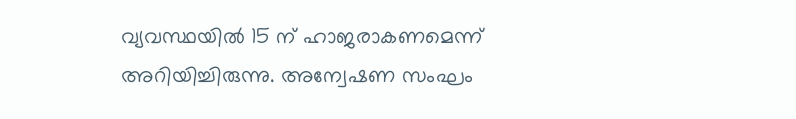വ്യവസ്ഥയില്‍ 15 ന് ഹാജരാകണമെന്ന് അറിയിച്ചിരുന്നു. അന്വേഷണ സംഘം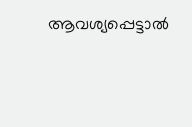ആവശ്യപ്പെട്ടാല്‍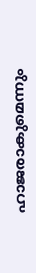ഹാജരാകുമെന്നും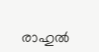രാഹുല്‍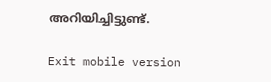അറിയിച്ചി‍ട്ടുണ്ട്.

Exit mobile version